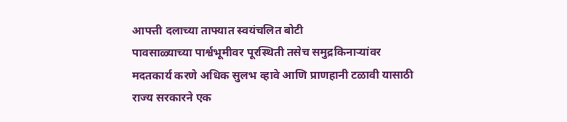आपत्ती दलाच्या ताफ्यात स्वयंचलित बोटी
पावसाळ्याच्या पार्श्वभूमीवर पूरस्थिती तसेच समुद्रकिनाऱ्यांवर मदतकार्य करणे अधिक सुलभ व्हावे आणि प्राणहानी टळावी यासाठी राज्य सरकारने एक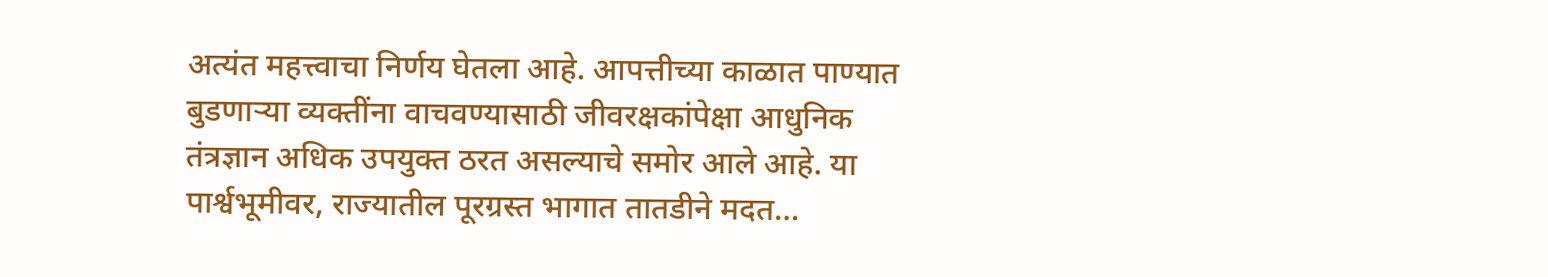अत्यंत महत्त्वाचा निर्णय घेतला आहे. आपत्तीच्या काळात पाण्यात बुडणाऱ्या व्यक्तींना वाचवण्यासाठी जीवरक्षकांपेक्षा आधुनिक तंत्रज्ञान अधिक उपयुक्त ठरत असल्याचे समोर आले आहे. या पार्श्वभूमीवर, राज्यातील पूरग्रस्त भागात तातडीने मदत…